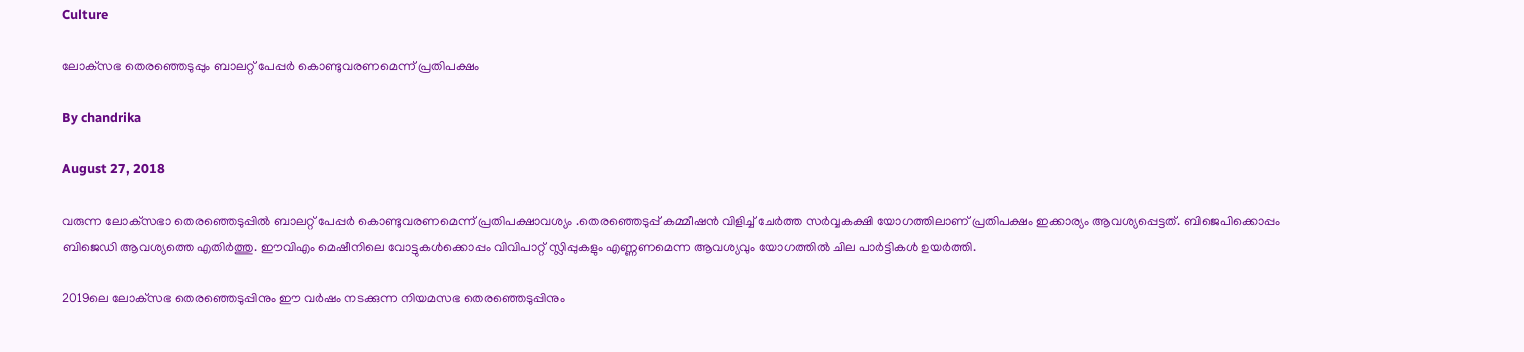Culture

ലോക്‌സഭ തെരഞ്ഞെടുപ്പും ബാലറ്റ് പേപ്പര്‍ കൊണ്ടുവരണമെന്ന് പ്രതിപക്ഷം

By chandrika

August 27, 2018

വരുന്ന ലോക്‌സഭാ തെരഞ്ഞെടുപ്പില്‍ ബാലറ്റ് പേപ്പര്‍ കൊണ്ടുവരണമെന്ന് പ്രതിപക്ഷാവശ്യം .തെരഞ്ഞെടുപ്പ് കമ്മീഷന്‍ വിളിച്ച് ചേര്‍ത്ത സര്‍വ്വകക്ഷി യോഗത്തിലാണ് പ്രതിപക്ഷം ഇക്കാര്യം ആവശ്യപ്പെട്ടത്. ബിജെപിക്കൊപ്പം ബിജെഡി ആവശ്യത്തെ എതിര്‍ത്തു. ഈവിഎം മെഷീനിലെ വോട്ടുകള്‍ക്കൊപ്പം വിവിപാറ്റ് സ്ലിപ്പുകളും എണ്ണണമെന്ന ആവശ്യവും യോഗത്തില്‍ ചില പാര്‍ട്ടികള്‍ ഉയര്‍ത്തി.

2019ലെ ലോക്‌സഭ തെരഞ്ഞെടുപ്പിനും ഈ വര്‍ഷം നടക്കുന്ന നിയമസഭ തെരഞ്ഞെടുപ്പിനും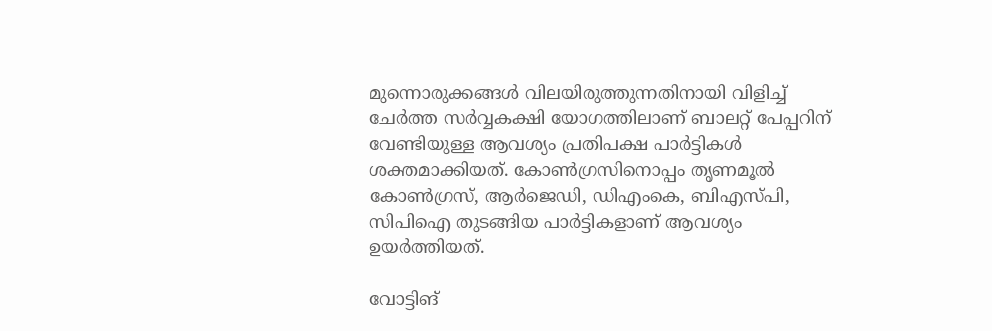മുന്നൊരുക്കങ്ങള്‍ വിലയിരുത്തുന്നതിനായി വിളിച്ച് ചേര്‍ത്ത സര്‍വ്വകക്ഷി യോഗത്തിലാണ് ബാലറ്റ് പേപ്പറിന് വേണ്ടിയുള്ള ആവശ്യം പ്രതിപക്ഷ പാര്‍ട്ടികള്‍ ശക്തമാക്കിയത്. കോണ്‍ഗ്രസിനൊപ്പം തൃണമൂല്‍ കോണ്‍ഗ്രസ്, ആര്‍ജെഡി, ഡിഎംകെ, ബിഎസ്പി, സിപിഐ തുടങ്ങിയ പാര്‍ട്ടികളാണ് ആവശ്യം ഉയര്‍ത്തിയത്.

വോട്ടിങ്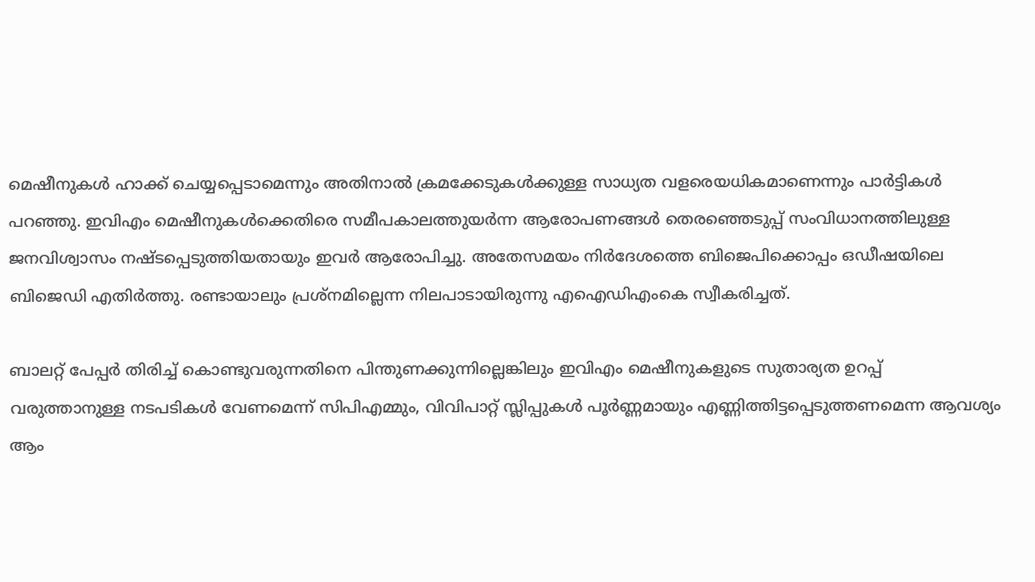മെഷീനുകള്‍ ഹാക്ക് ചെയ്യപ്പെടാമെന്നും അതിനാല്‍ ക്രമക്കേടുകള്‍ക്കുള്ള സാധ്യത വളരെയധികമാണെന്നും പാര്‍ട്ടികള്‍ പറഞ്ഞു. ഇവിഎം മെഷീനുകള്‍ക്കെതിരെ സമീപകാലത്തുയര്‍ന്ന ആരോപണങ്ങള്‍ തെരഞ്ഞെടുപ്പ് സംവിധാനത്തിലുള്ള ജനവിശ്വാസം നഷ്ടപ്പെടുത്തിയതായും ഇവര്‍ ആരോപിച്ചു. അതേസമയം നിര്‍ദേശത്തെ ബിജെപിക്കൊപ്പം ഒഡീഷയിലെ ബിജെഡി എതിര്‍ത്തു. രണ്ടായാലും പ്രശ്‌നമില്ലെന്ന നിലപാടായിരുന്നു എഐഡിഎംകെ സ്വീകരിച്ചത്.

ബാലറ്റ് പേപ്പര്‍ തിരിച്ച് കൊണ്ടുവരുന്നതിനെ പിന്തുണക്കുന്നില്ലെങ്കിലും ഇവിഎം മെഷീനുകളുടെ സുതാര്യത ഉറപ്പ് വരുത്താനുള്ള നടപടികള്‍ വേണമെന്ന് സിപിഎമ്മും, വിവിപാറ്റ് സ്ലിപ്പുകള്‍ പൂര്‍ണ്ണമായും എണ്ണിത്തിട്ടപ്പെടുത്തണമെന്ന ആവശ്യം ആം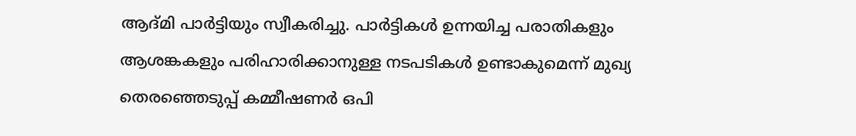ആദ്മി പാര്‍ട്ടിയും സ്വീകരിച്ചു. പാര്‍ട്ടികള്‍ ഉന്നയിച്ച പരാതികളും ആശങ്കകളും പരിഹാരിക്കാനുള്ള നടപടികള്‍ ഉണ്ടാകുമെന്ന് മുഖ്യ തെരഞ്ഞെടുപ്പ് കമ്മീഷണര്‍ ഒപി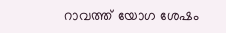റാവത്ത് യോഗ ശേഷം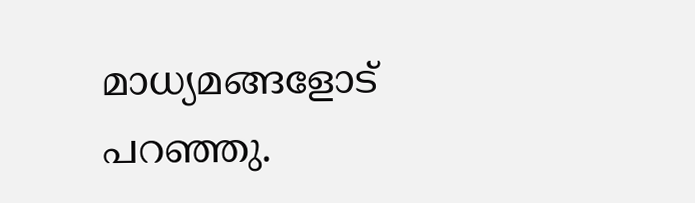മാധ്യമങ്ങളോട് പറഞ്ഞു.